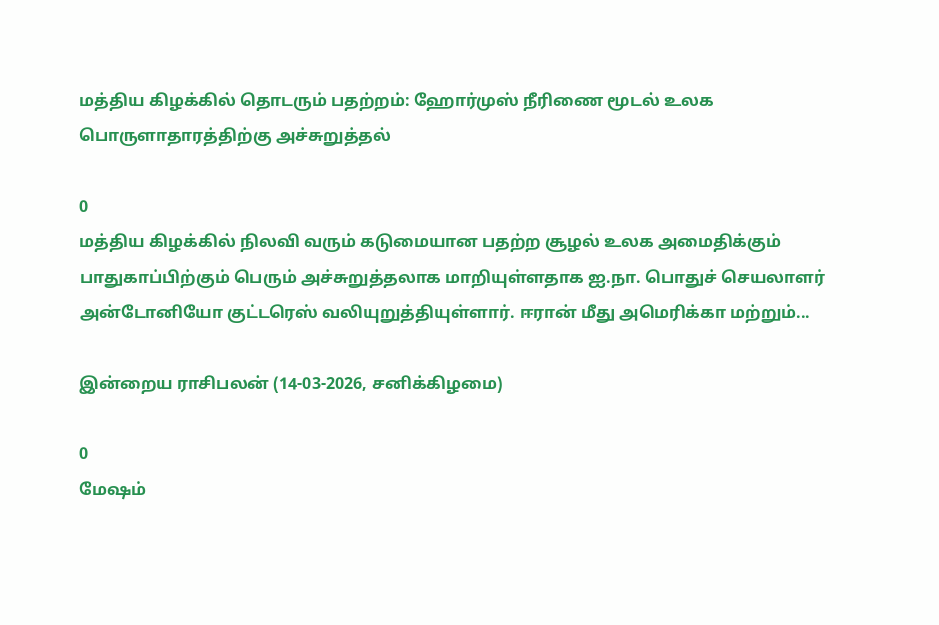மத்திய கிழக்கில் தொடரும் பதற்றம்: ஹோர்முஸ் நீரிணை மூடல் உலக பொருளாதாரத்திற்கு அச்சுறுத்தல்

0
மத்திய கிழக்கில் நிலவி வரும் கடுமையான பதற்ற சூழல் உலக அமைதிக்கும் பாதுகாப்பிற்கும் பெரும் அச்சுறுத்தலாக மாறியுள்ளதாக ஐ.நா. பொதுச் செயலாளர் அன்டோனியோ குட்டரெஸ் வலியுறுத்தியுள்ளார். ஈரான் மீது அமெரிக்கா மற்றும்...

இன்றைய ராசிபலன் (14-03-2026, சனிக்கிழமை)

0
மேஷம்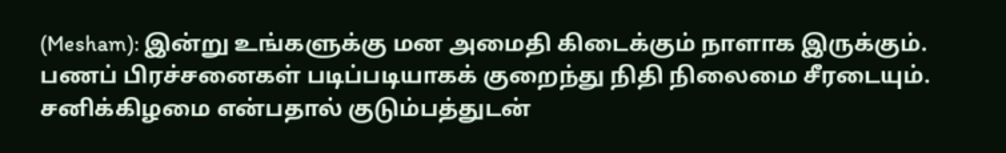(Mesham): இன்று உங்களுக்கு மன அமைதி கிடைக்கும் நாளாக இருக்கும். பணப் பிரச்சனைகள் படிப்படியாகக் குறைந்து நிதி நிலைமை சீரடையும். சனிக்கிழமை என்பதால் குடும்பத்துடன்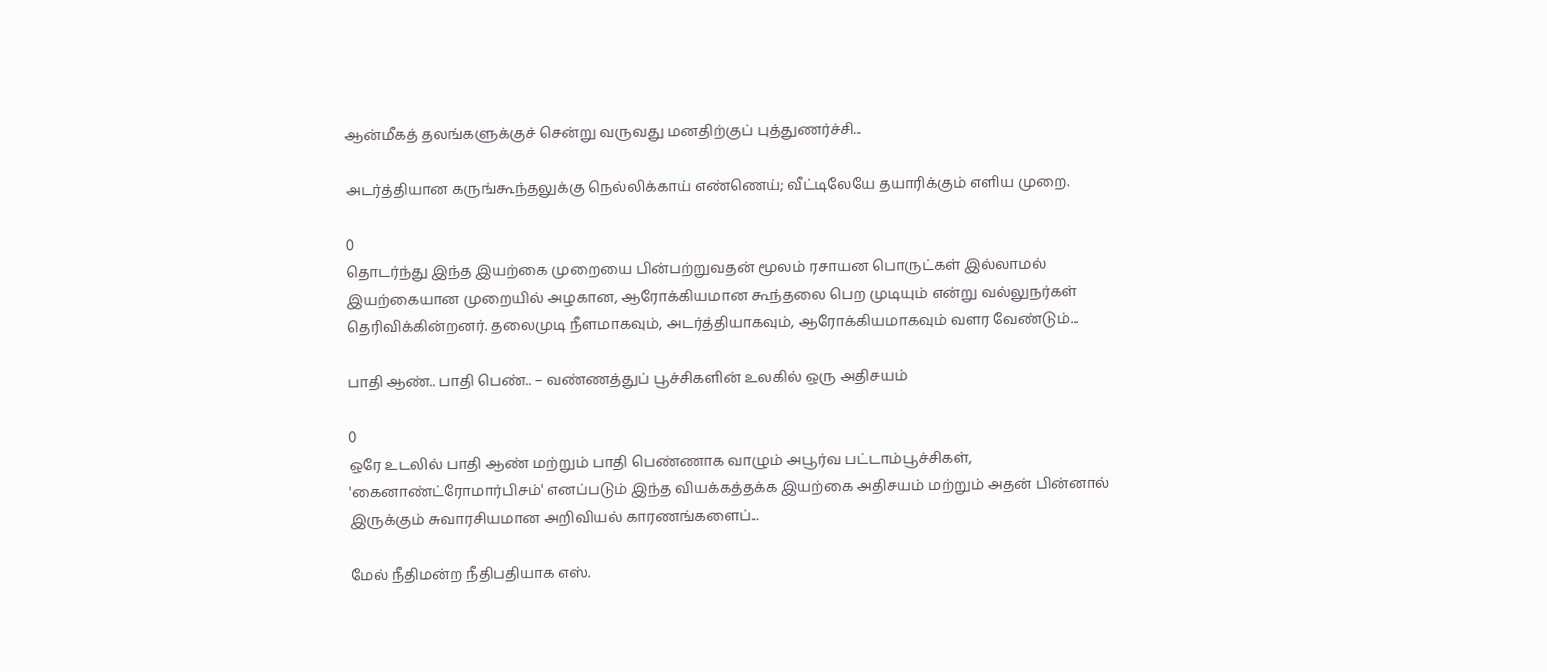ஆன்மீகத் தலங்களுக்குச் சென்று வருவது மனதிற்குப் புத்துணர்ச்சி...

அடர்த்தியான கருங்கூந்தலுக்கு நெல்லிக்காய் எண்ணெய்; வீட்டிலேயே தயாரிக்கும் எளிய முறை.

0
தொடர்ந்து இந்த இயற்கை முறையை பின்பற்றுவதன் மூலம் ரசாயன பொருட்கள் இல்லாமல் இயற்கையான முறையில் அழகான, ஆரோக்கியமான கூந்தலை பெற முடியும் என்று வல்லுநர்கள் தெரிவிக்கின்றனர். தலைமுடி நீளமாகவும், அடர்த்தியாகவும், ஆரோக்கியமாகவும் வளர வேண்டும்...

பாதி ஆண்.. பாதி பெண்.. – வண்ணத்துப் பூச்சிகளின் உலகில் ஒரு அதிசயம்

0
ஒரே உடலில் பாதி ஆண் மற்றும் பாதி பெண்ணாக வாழும் அபூர்வ பட்டாம்பூச்சிகள், 'கைனாண்ட்ரோமார்பிசம்' எனப்படும் இந்த வியக்கத்தக்க இயற்கை அதிசயம் மற்றும் அதன் பின்னால் இருக்கும் சுவாரசியமான அறிவியல் காரணங்களைப்...

மேல் நீதிமன்ற நீதிபதியாக எஸ்.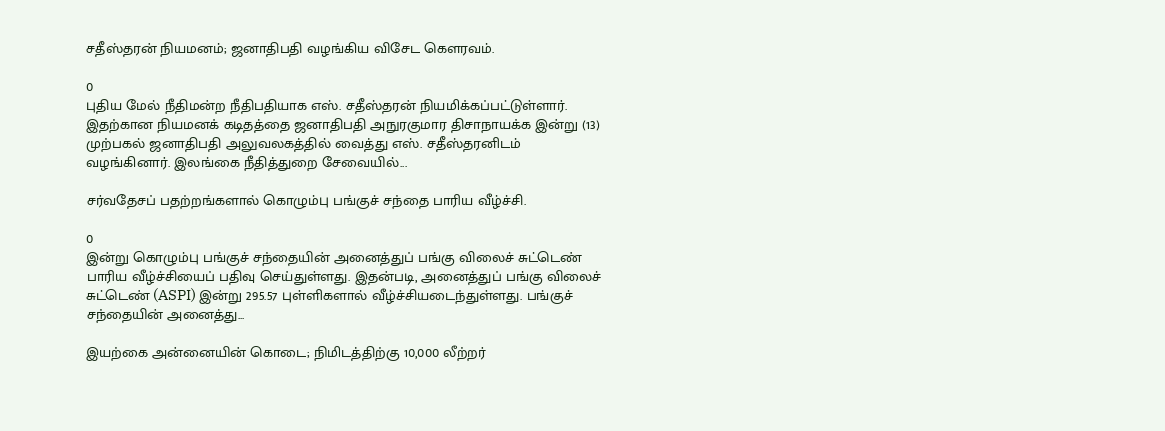சதீஸ்தரன் நியமனம்; ஜனாதிபதி வழங்கிய விசேட கௌரவம்.

0
புதிய மேல் நீதிமன்ற நீதிபதியாக எஸ். சதீஸ்தரன் நியமிக்கப்பட்டுள்ளார். இதற்கான நியமனக் கடிதத்தை ஜனாதிபதி அநுரகுமார திசாநாயக்க இன்று (13) முற்பகல் ஜனாதிபதி அலுவலகத்தில் வைத்து எஸ். சதீஸ்தரனிடம் வழங்கினார். இலங்கை நீதித்துறை சேவையில்...

சர்வதேசப் பதற்றங்களால் கொழும்பு பங்குச் சந்தை பாரிய வீழ்ச்சி.

0
இன்று கொழும்பு பங்குச் சந்தையின் அனைத்துப் பங்கு விலைச் சுட்டெண் பாரிய வீழ்ச்சியைப் பதிவு செய்துள்ளது. இதன்படி, அனைத்துப் பங்கு விலைச் சுட்டெண் (ASPI) இன்று 295.57 புள்ளிகளால் வீழ்ச்சியடைந்துள்ளது. பங்குச் சந்தையின் அனைத்து...

இயற்கை அன்னையின் கொடை; நிமிடத்திற்கு 10,000 லீற்றர்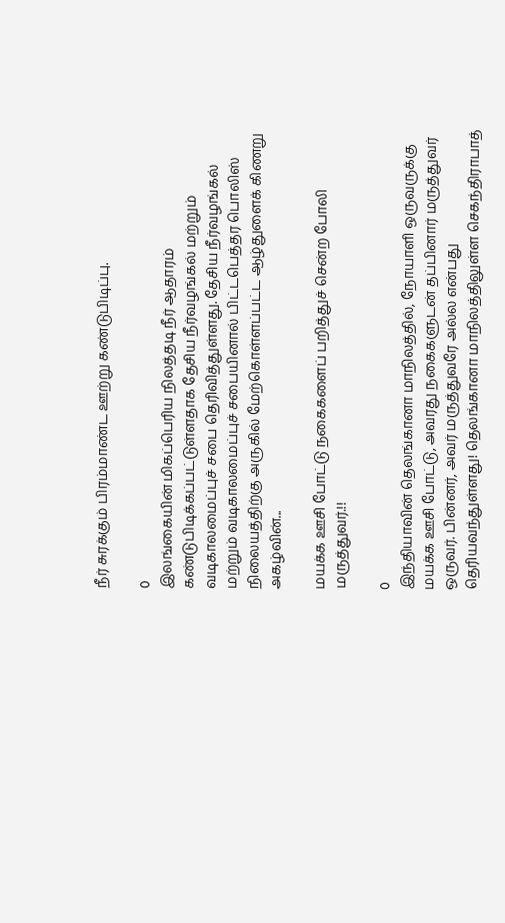நீர் சுரக்கும் பிரம்மாண்ட ஊற்று கண்டுபிடிப்பு.

0
இலங்கையின் மிகப்பெரிய நிலத்தடி நீர் ஆதாரம் கண்டுபிடிக்கப்பட்டுள்ளதாக தேசிய நீர்வழங்கல் மற்றும் வடிகாலமைப்புச் சபை தெரிவித்துள்ளது. தேசிய நீர்வழங்கல் மற்றும் வடிகாலமைப்புச் சபையினால் பிட்டபெத்தர பொலிஸ் நிலையத்திற்கு அருகில் மேற்கொள்ளப்பட்ட ஆழ்துளைக் கிணறு அகழ்வின்...

மயக்க ஊசி போட்டு நகைகளைப் பறித்துச் சென்ற போலி மருத்துவர்.!!

0
இந்தியாவின் தெலங்கானா மாநிலத்தில், நோயாளி ஒருவருக்கு மயக்க ஊசி போட்டு, அவரது நகைகளுடன் தப்பினார் மருத்துவர் ஒருவர். பின்னர், அவர் மருத்துவரே அல்ல என்பது தெரியவந்துள்ளது! தெலங்கானா மாநிலத்திலுள்ள செகந்திராபாத்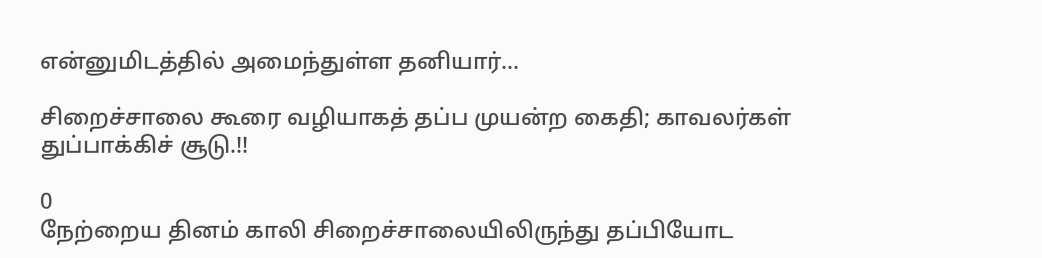என்னுமிடத்தில் அமைந்துள்ள தனியார்...

சிறைச்சாலை கூரை வழியாகத் தப்ப முயன்ற கைதி; காவலர்கள் துப்பாக்கிச் சூடு.!!

0
நேற்றைய தினம் காலி சிறைச்சாலையிலிருந்து தப்பியோட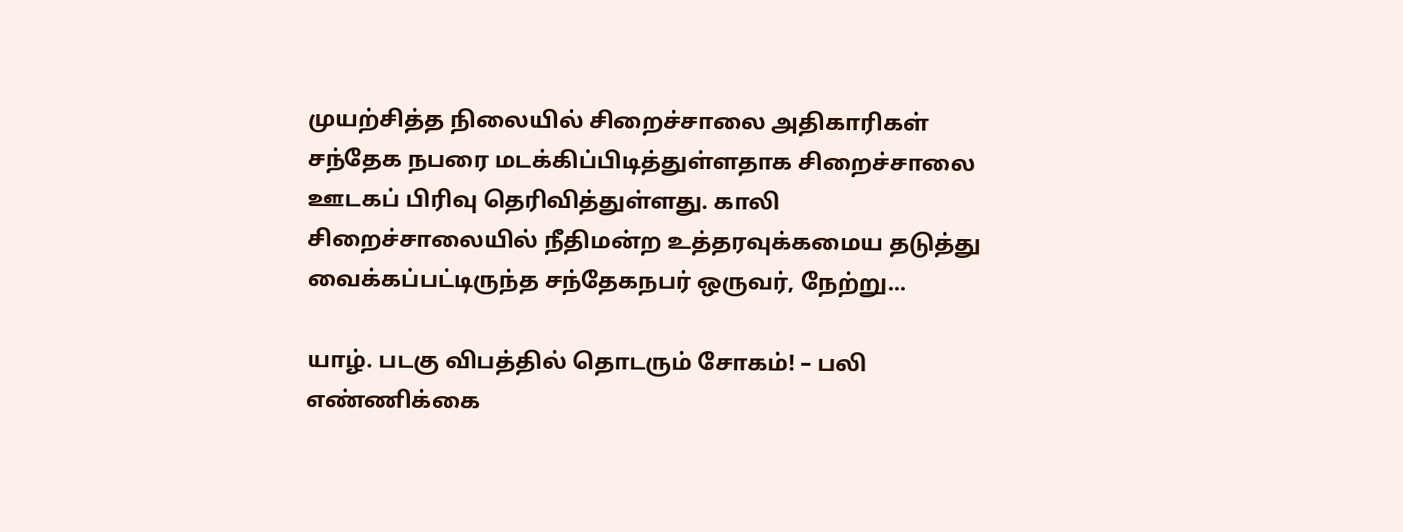முயற்சித்த நிலையில் சிறைச்சாலை அதிகாரிகள் சந்தேக நபரை மடக்கிப்பிடித்துள்ளதாக சிறைச்சாலை ஊடகப் பிரிவு தெரிவித்துள்ளது. காலி சிறைச்சாலையில் நீதிமன்ற உத்தரவுக்கமைய தடுத்து வைக்கப்பட்டிருந்த சந்தேகநபர் ஒருவர், நேற்று...

யாழ். படகு விபத்தில் தொடரும் சோகம்! – பலி எண்ணிக்கை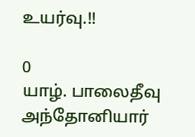உயர்வு.!!

0
யாழ். பாலைதீவு அந்தோனியார்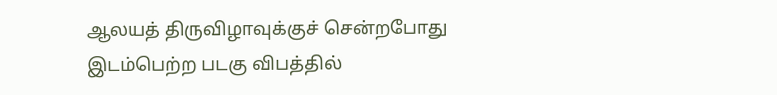ஆலயத் திருவிழாவுக்குச் சென்றபோது இடம்பெற்ற படகு விபத்தில்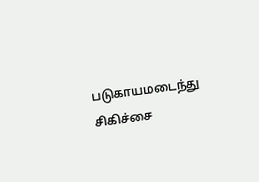படுகாயமடைந்து சிகிச்சை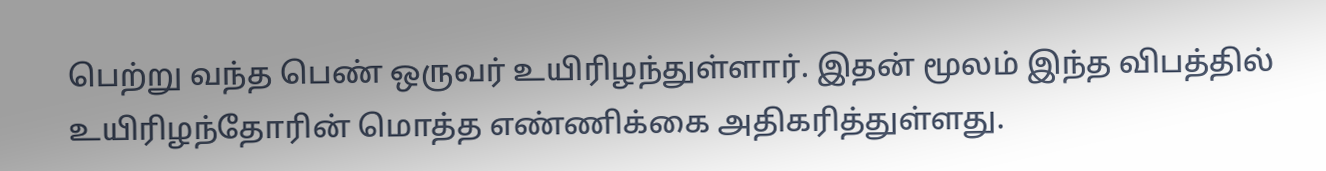பெற்று வந்த பெண் ஒருவர் உயிரிழந்துள்ளார். இதன் மூலம் இந்த விபத்தில் உயிரிழந்தோரின் மொத்த எண்ணிக்கை அதிகரித்துள்ளது.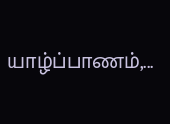யாழ்ப்பாணம்,...